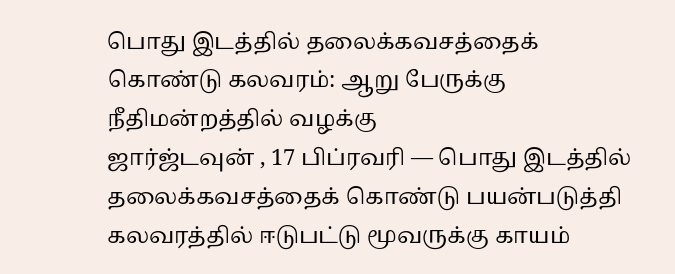பொது இடத்தில் தலைக்கவசத்தைக் கொண்டு கலவரம்: ஆறு பேருக்கு நீதிமன்றத்தில் வழக்கு
ஜார்ஜ்டவுன் , 17 பிப்ரவரி — பொது இடத்தில் தலைக்கவசத்தைக் கொண்டு பயன்படுத்தி கலவரத்தில் ஈடுபட்டு மூவருக்கு காயம்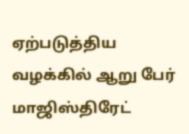ஏற்படுத்திய வழக்கில் ஆறு பேர் மாஜிஸ்திரேட்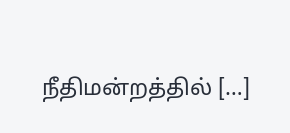நீதிமன்றத்தில் […]